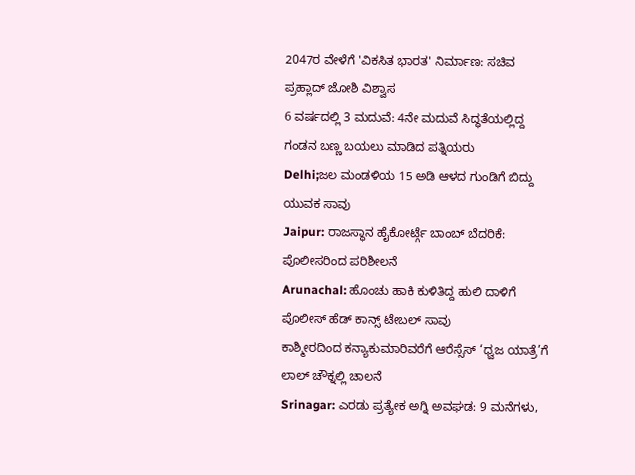2047ರ ವೇಳೆಗೆ 'ವಿಕಸಿತ ಭಾರತ' ನಿರ್ಮಾಣ: ಸಚಿವ ಪ್ರಹ್ಲಾದ್ ಜೋಶಿ ವಿಶ್ವಾಸ
6 ವರ್ಷದಲ್ಲಿ 3 ಮದುವೆ: 4ನೇ ಮದುವೆ ಸಿದ್ಧತೆಯಲ್ಲಿದ್ದ ಗಂಡನ ಬಣ್ಣ ಬಯಲು ಮಾಡಿದ ಪತ್ನಿಯರು
Delhi;ಜಲ ಮಂಡಳಿಯ 15 ಅಡಿ ಆಳದ ಗುಂಡಿಗೆ ಬಿದ್ದು ಯುವಕ ಸಾವು
Jaipur: ರಾಜಸ್ಥಾನ ಹೈಕೋರ್ಟ್ಗೆ ಬಾಂಬ್ ಬೆದರಿಕೆ: ಪೊಲೀಸರಿಂದ ಪರಿಶೀಲನೆ
Arunachal: ಹೊಂಚು ಹಾಕಿ ಕುಳಿತಿದ್ದ ಹುಲಿ ದಾಳಿಗೆ ಪೊಲೀಸ್ ಹೆಡ್ ಕಾನ್ಸ್ ಟೇಬಲ್ ಸಾವು
ಕಾಶ್ಮೀರದಿಂದ ಕನ್ಯಾಕುಮಾರಿವರೆಗೆ ಆರೆಸ್ಸೆಸ್ ‘ಧ್ವಜ ಯಾತ್ರೆ’ಗೆ ಲಾಲ್ ಚೌಕ್ನಲ್ಲಿ ಚಾಲನೆ
Srinagar: ಎರಡು ಪ್ರತ್ಯೇಕ ಅಗ್ನಿ ಅವಘಡ: 9 ಮನೆಗಳು,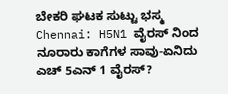ಬೇಕರಿ ಘಟಕ ಸುಟ್ಟು ಭಸ್ಮ
Chennai: H5N1 ವೈರಸ್ ನಿಂದ ನೂರಾರು ಕಾಗೆಗಳ ಸಾವು-ಏನಿದು ಎಚ್ 5ಎನ್ 1 ವೈರಸ್?